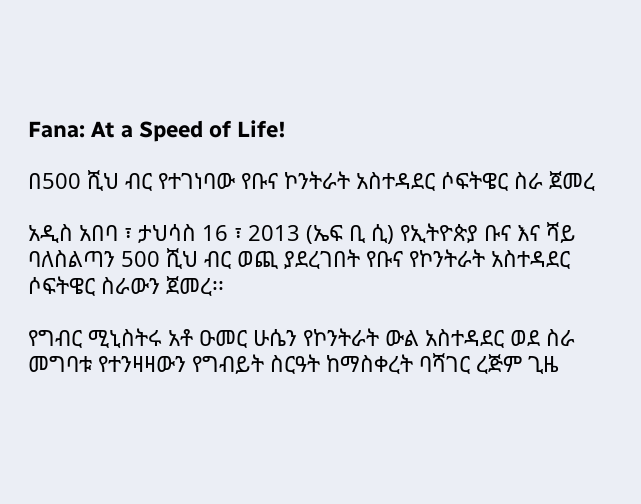Fana: At a Speed of Life!

በ500 ሺህ ብር የተገነባው የቡና ኮንትራት አስተዳደር ሶፍትዌር ስራ ጀመረ

አዲስ አበባ ፣ ታህሳስ 16 ፣ 2013 (ኤፍ ቢ ሲ) የኢትዮጵያ ቡና እና ሻይ ባለስልጣን 500 ሺህ ብር ወጪ ያደረገበት የቡና የኮንትራት አስተዳደር ሶፍትዌር ስራውን ጀመረ፡፡

የግብር ሚኒስትሩ አቶ ዑመር ሁሴን የኮንትራት ውል አስተዳደር ወደ ስራ መግባቱ የተንዛዛውን የግብይት ስርዓት ከማስቀረት ባሻገር ረጅም ጊዜ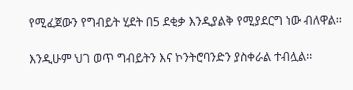የሚፈጀውን የግብይት ሂደት በ5 ደቂቃ እንዲያልቅ የሚያደርግ ነው ብለዋል፡፡

እንዲሁም ህገ ወጥ ግብይትን እና ኮንትሮባንድን ያስቀራል ተብሏል፡፡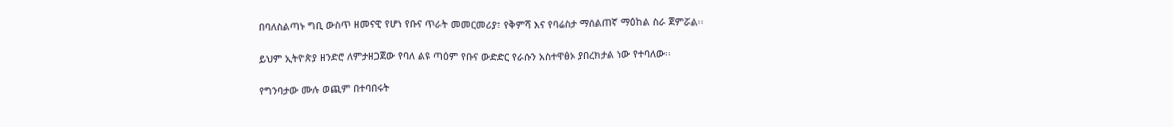በባለስልጣኑ ግቢ ውስጥ ዘመናዊ የሆነ የቡና ጥራት መመርመሪያ፣ የቅምሻ እና የባሬስታ ማሰልጠኛ ማዕከል ስራ ጀምሯል፡፡

ይህም ኢትዮጵያ ዘንድሮ ለምታዘጋጀው የባለ ልዩ ጣዕም የቡና ውድድር የራሱን አስተዋፅኦ ያበረክታል ነው የተባለው፡፡

የግንባታው ሙሉ ወጪም በተባበሩት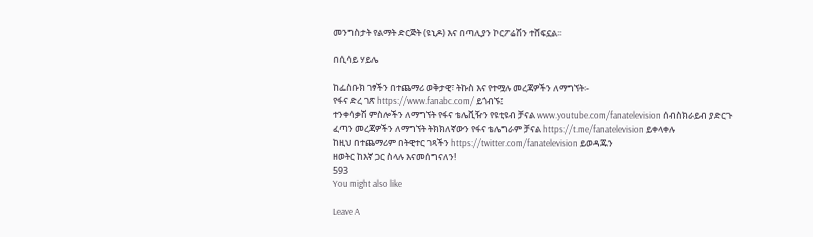መንግስታት የልማት ድርጅት (ዩኒዶ) እና በጣሊያን ኮርፖሬሽን ተሸፍኗል፡፡

በሲሳይ ሃይሌ

ከፌስቡክ ገፃችን በተጨማሪ ወቅታዊ፣ ትኩስ እና የተሟሉ መረጃዎችን ለማግኘት፡-
የፋና ድረ ገጽ https://www.fanabc.com/ ይጎብኙ፤
ተንቀሳቃሽ ምስሎችን ለማግኘት የፋና ቴሌቪዥን የዩቲዩብ ቻናል www.youtube.com/fanatelevision ሰብስክራይብ ያድርጉ
ፈጣን መረጃዎችን ለማግኘት ትክክለኛውን የፋና ቴሌግራም ቻናል https://t.me/fanatelevision ይቀላቀሉ
ከዚህ በተጨማሪም በትዊተር ገጻችን https://twitter.com/fanatelevision ይወዳጁን
ዘወትር ከእኛ ጋር ስላሉ እናመሰግናለን!
593
You might also like

Leave A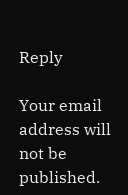Reply

Your email address will not be published.